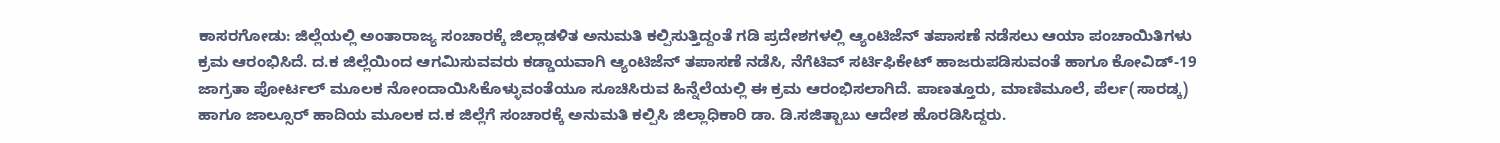ಕಾಸರಗೋಡು: ಜಿಲ್ಲೆಯಲ್ಲಿ ಅಂತಾರಾಜ್ಯ ಸಂಚಾರಕ್ಕೆ ಜಿಲ್ಲಾಡಳಿತ ಅನುಮತಿ ಕಲ್ಪಿಸುತ್ತಿದ್ದಂತೆ ಗಡಿ ಪ್ರದೇಶಗಳಲ್ಲಿ ಆ್ಯಂಟಿಜೆನ್ ತಪಾಸಣೆ ನಡೆಸಲು ಆಯಾ ಪಂಚಾಯಿತಿಗಳು ಕ್ರಮ ಆರಂಭಿಸಿದೆ. ದ.ಕ ಜಿಲ್ಲೆಯಿಂದ ಆಗಮಿಸುವವರು ಕಡ್ಡಾಯವಾಗಿ ಆ್ಯಂಟಿಜೆನ್ ತಪಾಸಣೆ ನಡೆಸಿ, ನೆಗೆಟಿವ್ ಸರ್ಟಿಫಿಕೇಟ್ ಹಾಜರುಪಡಿಸುವಂತೆ ಹಾಗೂ ಕೋವಿಡ್-19 ಜಾಗ್ರತಾ ಪೋರ್ಟಲ್ ಮೂಲಕ ನೋಂದಾಯಿಸಿಕೊಳ್ಳುವಂತೆಯೂ ಸೂಚಿಸಿರುವ ಹಿನ್ನೆಲೆಯಲ್ಲಿ ಈ ಕ್ರಮ ಆರಂಭಿಸಲಾಗಿದೆ. ಪಾಣತ್ತೂರು, ಮಾಣಿಮೂಲೆ, ಪೆರ್ಲ(ಸಾರಡ್ಕ) ಹಾಗೂ ಜಾಲ್ಸೂರ್ ಹಾದಿಯ ಮೂಲಕ ದ.ಕ ಜಿಲ್ಲೆಗೆ ಸಂಚಾರಕ್ಕೆ ಅನುಮತಿ ಕಲ್ಪಿಸಿ ಜಿಲ್ಲಾಧಿಕಾರಿ ಡಾ. ಡಿ.ಸಜಿತ್ಬಾಬು ಆದೇಶ ಹೊರಡಿಸಿದ್ದರು.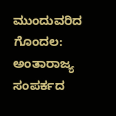ಮುಂದುವರಿದ ಗೊಂದಲ:
ಅಂತಾರಾಜ್ಯ ಸಂಪರ್ಕದ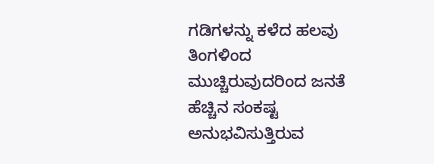ಗಡಿಗಳನ್ನು ಕಳೆದ ಹಲವು ತಿಂಗಳಿಂದ ಮುಚ್ಚಿರುವುದರಿಂದ ಜನತೆ ಹೆಚ್ಚಿನ ಸಂಕಷ್ಟ ಅನುಭವಿಸುತ್ತಿರುವ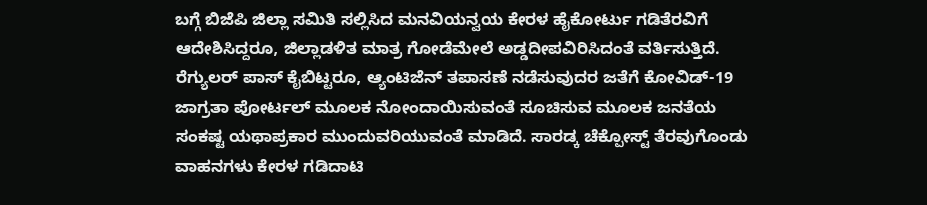ಬಗ್ಗೆ ಬಿಜೆಪಿ ಜಿಲ್ಲಾ ಸಮಿತಿ ಸಲ್ಲಿಸಿದ ಮನವಿಯನ್ವಯ ಕೇರಳ ಹೈಕೋರ್ಟು ಗಡಿತೆರವಿಗೆ ಆದೇಶಿಸಿದ್ದರೂ, ಜಿಲ್ಲಾಡಳಿತ ಮಾತ್ರ ಗೋಡೆಮೇಲೆ ಅಡ್ಡದೀಪವಿರಿಸಿದಂತೆ ವರ್ತಿಸುತ್ತಿದೆ. ರೆಗ್ಯುಲರ್ ಪಾಸ್ ಕೈಬಿಟ್ಟರೂ, ಆ್ಯಂಟಿಜೆನ್ ತಪಾಸಣೆ ನಡೆಸುವುದರ ಜತೆಗೆ ಕೋವಿಡ್-19 ಜಾಗ್ರತಾ ಪೋರ್ಟಲ್ ಮೂಲಕ ನೋಂದಾಯಿಸುವಂತೆ ಸೂಚಿಸುವ ಮೂಲಕ ಜನತೆಯ ಸಂಕಷ್ಟ ಯಥಾಪ್ರಕಾರ ಮುಂದುವರಿಯುವಂತೆ ಮಾಡಿದೆ. ಸಾರಡ್ಕ ಚೆಕ್ಪೋಸ್ಟ್ ತೆರವುಗೊಂಡು ವಾಹನಗಳು ಕೇರಳ ಗಡಿದಾಟಿ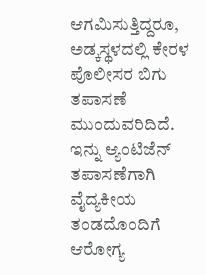ಆಗಮಿಸುತ್ತಿದ್ದರೂ, ಅಡ್ಕಸ್ಥಳದಲ್ಲಿ ಕೇರಳ ಪೊಲೀಸರ ಬಿಗು ತಪಾಸಣೆ ಮುಂದುವರಿದಿದೆ. ಇನ್ನು ಆ್ಯಂಟಿಜೆನ್ ತಪಾಸಣೆಗಾಗಿ ವೈದ್ಯಕೀಯ ತಂಡದೊಂದಿಗೆ ಆರೋಗ್ಯ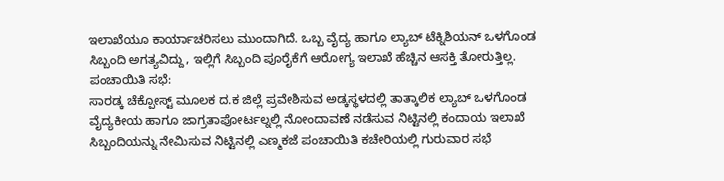ಇಲಾಖೆಯೂ ಕಾರ್ಯಾಚರಿಸಲು ಮುಂದಾಗಿದೆ. ಒಬ್ಬ ವೈದ್ಯ ಹಾಗೂ ಲ್ಯಾಬ್ ಟೆಕ್ನಿಶಿಯನ್ ಒಳಗೊಂಡ ಸಿಬ್ಬಂದಿ ಅಗತ್ಯವಿದ್ದು, ಇಲ್ಲಿಗೆ ಸಿಬ್ಬಂದಿ ಪೂರೈಕೆಗೆ ಆರೋಗ್ಯ ಇಲಾಖೆ ಹೆಚ್ಚಿನ ಆಸಕ್ತಿ ತೋರುತ್ತಿಲ್ಲ.
ಪಂಚಾಯಿತಿ ಸಭೆ:
ಸಾರಡ್ಕ ಚೆಕ್ಪೋಸ್ಟ್ ಮೂಲಕ ದ.ಕ ಜಿಲ್ಲೆ ಪ್ರವೇಶಿಸುವ ಅಡ್ಕಸ್ಥಳದಲ್ಲಿ ತಾತ್ಕಾಲಿಕ ಲ್ಯಾಬ್ ಒಳಗೊಂಡ ವೈದ್ಯಕೀಯ ಹಾಗೂ ಜಾಗ್ರತಾಪೋರ್ಟಲ್ನಲ್ಲಿ ನೋಂದಾವಣೆ ನಡೆಸುವ ನಿಟ್ಟಿನಲ್ಲಿ ಕಂದಾಯ ಇಲಾಖೆ ಸಿಬ್ಬಂದಿಯನ್ನು ನೇಮಿಸುವ ನಿಟ್ಟಿನಲ್ಲಿ ಎಣ್ಮಕಜೆ ಪಂಚಾಯಿತಿ ಕಚೇರಿಯಲ್ಲಿ ಗುರುವಾರ ಸಭೆ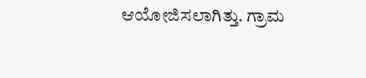ಆಯೋಜಿಸಲಾಗಿತ್ತು. ಗ್ರಾಮ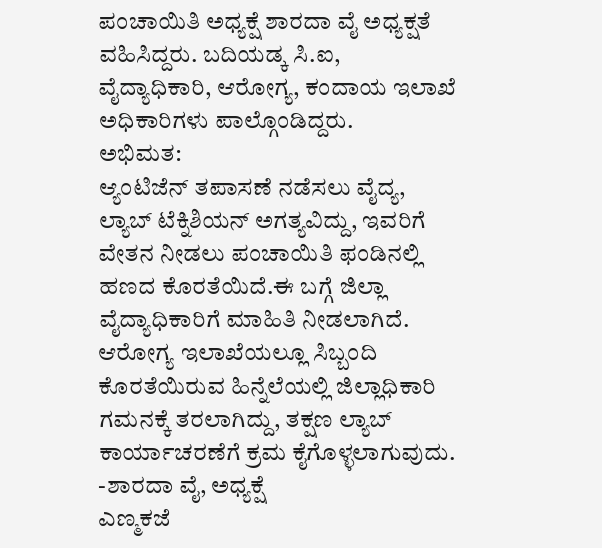ಪಂಚಾಯಿತಿ ಅಧ್ಯಕ್ಷೆ ಶಾರದಾ ವೈ ಅಧ್ಯಕ್ಷತೆ ವಹಿಸಿದ್ದರು. ಬದಿಯಡ್ಕ ಸಿ.ಐ, ವೈದ್ಯಾಧಿಕಾರಿ, ಆರೋಗ್ಯ, ಕಂದಾಯ ಇಲಾಖೆ ಅಧಿಕಾರಿಗಳು ಪಾಲ್ಗೊಂಡಿದ್ದರು.
ಅಭಿಮತ:
ಆ್ಯಂಟಿಜೆನ್ ತಪಾಸಣೆ ನಡೆಸಲು ವೈದ್ಯ, ಲ್ಯಾಬ್ ಟೆಕ್ನಿಶಿಯನ್ ಅಗತ್ಯವಿದ್ದು, ಇವರಿಗೆ ವೇತನ ನೀಡಲು ಪಂಚಾಯಿತಿ ಫಂಡಿನಲ್ಲಿ ಹಣದ ಕೊರತೆಯಿದೆ.ಈ ಬಗ್ಗೆ ಜಿಲ್ಲಾ ವೈದ್ಯಾಧಿಕಾರಿಗೆ ಮಾಹಿತಿ ನೀಡಲಾಗಿದೆ. ಆರೋಗ್ಯ ಇಲಾಖೆಯಲ್ಲೂ ಸಿಬ್ಬಂದಿ ಕೊರತೆಯಿರುವ ಹಿನ್ನೆಲೆಯಲ್ಲಿ ಜಿಲ್ಲಾಧಿಕಾರಿ ಗಮನಕ್ಕೆ ತರಲಾಗಿದ್ದು, ತಕ್ಷಣ ಲ್ಯಾಬ್ ಕಾರ್ಯಾಚರಣೆಗೆ ಕ್ರಮ ಕೈಗೊಳ್ಳಲಾಗುವುದು.
-ಶಾರದಾ ವೈ, ಅಧ್ಯಕ್ಷೆ
ಎಣ್ಮಕಜೆ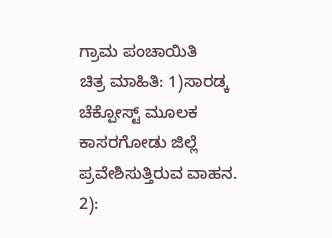ಗ್ರಾಮ ಪಂಚಾಯಿತಿ
ಚಿತ್ರ ಮಾಹಿತಿ: 1)ಸಾರಡ್ಕ ಚೆಕ್ಪೋಸ್ಟ್ ಮೂಲಕ ಕಾಸರಗೋಡು ಜಿಲ್ಲೆ ಪ್ರವೇಶಿಸುತ್ತಿರುವ ವಾಹನ.
2):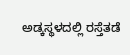ಅಡ್ಕಸ್ಥಳದಲ್ಲಿ ರಸ್ತೆತಡೆ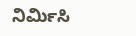ನಿರ್ಮಿಸಿ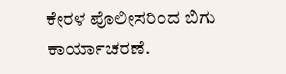ಕೇರಳ ಪೊಲೀಸರಿಂದ ಬಿಗು ಕಾರ್ಯಾಚರಣೆ.